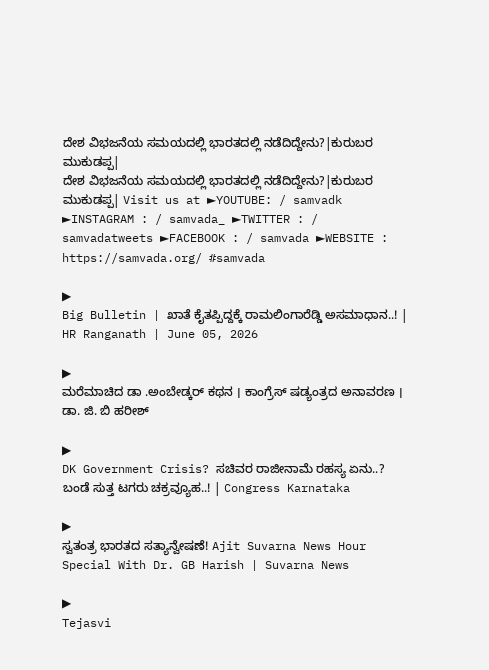ದೇಶ ವಿಭಜನೆಯ ಸಮಯದಲ್ಲಿ ಭಾರತದಲ್ಲಿ ನಡೆದಿದ್ದೇನು?|ಕುರುಬರ ಮುಕುಡಪ್ಪ|
ದೇಶ ವಿಭಜನೆಯ ಸಮಯದಲ್ಲಿ ಭಾರತದಲ್ಲಿ ನಡೆದಿದ್ದೇನು?|ಕುರುಬರ ಮುಕುಡಪ್ಪ| Visit us at ►YOUTUBE: / samvadk ►INSTAGRAM : / samvada_ ►TWITTER : / samvadatweets ►FACEBOOK : / samvada ►WEBSITE : https://samvada.org/ #samvada

▶
Big Bulletin | ಖಾತೆ ಕೈತಪ್ಪಿದ್ದಕ್ಕೆ ರಾಮಲಿಂಗಾರೆಡ್ಡಿ ಅಸಮಾಧಾನ..! | HR Ranganath | June 05, 2026

▶
ಮರೆಮಾಚಿದ ಡಾ .ಅಂಬೇಡ್ಕರ್ ಕಥನ । ಕಾಂಗ್ರೆಸ್ ಷಡ್ಯಂತ್ರದ ಅನಾವರಣ । ಡಾ. ಜಿ. ಬಿ ಹರೀಶ್

▶
DK Government Crisis? ಸಚಿವರ ರಾಜೀನಾಮೆ ರಹಸ್ಯ ಏನು..? ಬಂಡೆ ಸುತ್ತ ಟಗರು ಚಕ್ರವ್ಯೂಹ..! | Congress Karnataka

▶
ಸ್ವತಂತ್ರ ಭಾರತದ ಸತ್ಯಾನ್ವೇಷಣೆ! Ajit Suvarna News Hour Special With Dr. GB Harish | Suvarna News

▶
Tejasvi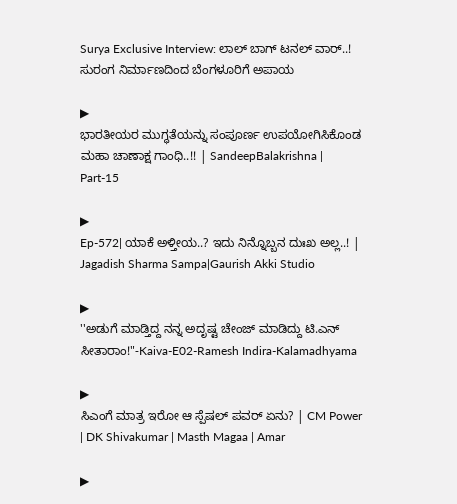Surya Exclusive Interview: ಲಾಲ್ ಬಾಗ್ ಟನಲ್ ವಾರ್..! ಸುರಂಗ ನಿರ್ಮಾಣದಿಂದ ಬೆಂಗಳೂರಿಗೆ ಅಪಾಯ

▶
ಭಾರತೀಯರ ಮುಗ್ಧತೆಯನ್ನು ಸಂಪೂರ್ಣ ಉಪಯೋಗಿಸಿಕೊಂಡ ಮಹಾ ಚಾಣಾಕ್ಷ ಗಾಂಧಿ..!! | SandeepBalakrishna | Part-15

▶
Ep-572| ಯಾಕೆ ಅಳ್ತೀಯ..? ಇದು ನಿನ್ನೊಬ್ಬನ ದುಃಖ ಅಲ್ಲ..! | Jagadish Sharma Sampa|Gaurish Akki Studio

▶
''ಅಡುಗೆ ಮಾಡ್ತಿದ್ದ ನನ್ನ ಅದೃಷ್ಟ ಚೇಂಜ್ ಮಾಡಿದ್ದು ಟಿ.ಎನ್ ಸೀತಾರಾಂ!"-Kaiva-E02-Ramesh Indira-Kalamadhyama

▶
ಸಿಎಂಗೆ ಮಾತ್ರ ಇರೋ ಆ ಸ್ಪೆಷಲ್ ಪವರ್ ಏನು? | CM Power | DK Shivakumar | Masth Magaa | Amar

▶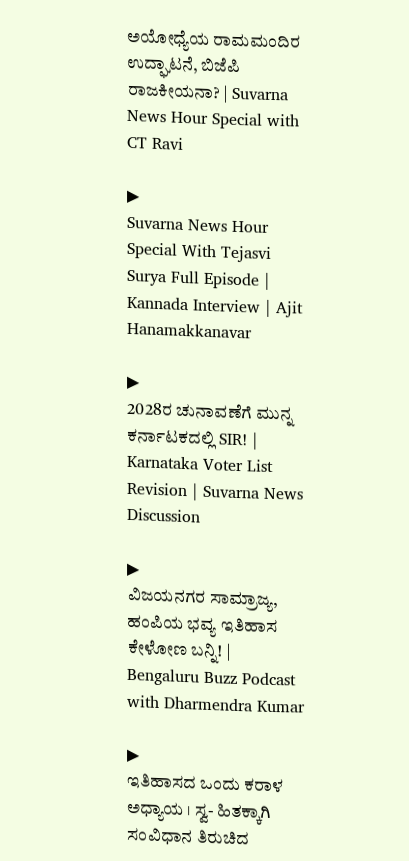ಅಯೋಧ್ಯೆಯ ರಾಮಮಂದಿರ ಉದ್ಘಾಟನೆ, ಬಿಜೆಪಿ ರಾಜಕೀಯನಾ? | Suvarna News Hour Special with CT Ravi

▶
Suvarna News Hour Special With Tejasvi Surya Full Episode | Kannada Interview | Ajit Hanamakkanavar

▶
2028ರ ಚುನಾವಣೆಗೆ ಮುನ್ನ ಕರ್ನಾಟಕದಲ್ಲಿ SIR! | Karnataka Voter List Revision | Suvarna News Discussion

▶
ವಿಜಯನಗರ ಸಾಮ್ರಾಜ್ಯ, ಹಂಪಿಯ ಭವ್ಯ ಇತಿಹಾಸ ಕೇಳೋಣ ಬನ್ನಿ! | Bengaluru Buzz Podcast with Dharmendra Kumar

▶
ಇತಿಹಾಸದ ಒಂದು ಕರಾಳ ಅಧ್ಯಾಯ । ಸ್ವ- ಹಿತಕ್ಕಾಗಿ ಸಂವಿಧಾನ ತಿರುಚಿದ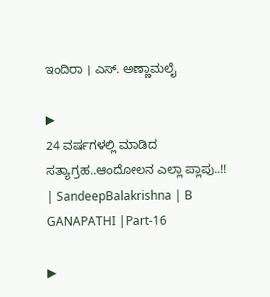ಇಂದಿರಾ । ಎಸ್. ಅಣ್ಣಾಮಲೈ

▶
24 ವರ್ಷಗಳಲ್ಲಿ ಮಾಡಿದ ಸತ್ಯಾಗ್ರಹ..ಆಂದೋಲನ ಎಲ್ಲಾ ಪ್ಲಾಪು..!! | SandeepBalakrishna | B GANAPATHI |Part-16

▶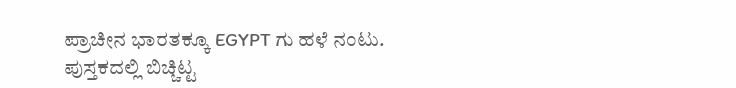ಪ್ರಾಚೀನ ಭಾರತಕ್ಕೂ EGYPT ಗು ಹಳೆ ನಂಟು. ಪುಸ್ತಕದಲ್ಲಿ ಬಿಚ್ಚಿಟ್ಟ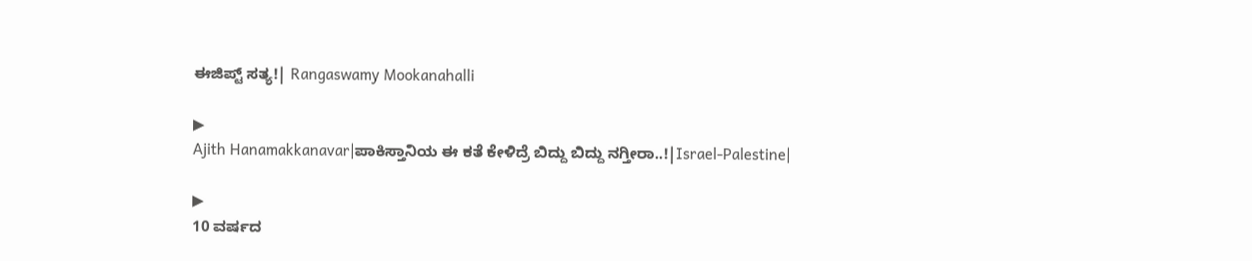ಈಜಿಪ್ಟ್ ಸತ್ಯ!| Rangaswamy Mookanahalli

▶
Ajith Hanamakkanavar|ಪಾಕಿಸ್ತಾನಿಯ ಈ ಕತೆ ಕೇಳಿದ್ರೆ ಬಿದ್ದು ಬಿದ್ದು ನಗ್ತೀರಾ..!|Israel-Palestine|

▶
10 ವರ್ಷದ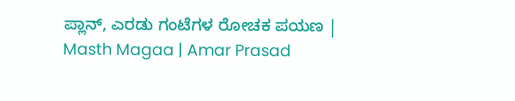ಪ್ಲಾನ್, ಎರಡು ಗಂಟೆಗಳ ರೋಚಕ ಪಯಣ | Masth Magaa | Amar Prasad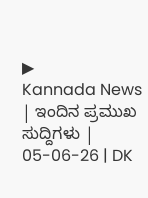▶
Kannada News | ಇಂದಿನ ಪ್ರಮುಖ ಸುದ್ದಿಗಳು | 05-06-26 | DK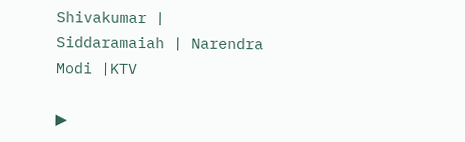Shivakumar | Siddaramaiah | Narendra Modi |KTV

▶